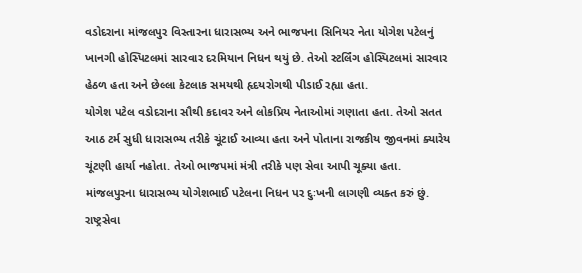વડોદરાના માંજલપુર વિસ્તારના ધારાસભ્ય અને ભાજપના સિનિયર નેતા યોગેશ પટેલનું ખાનગી હોસ્પિટલમાં સારવાર દરમિયાન નિધન થયું છે. તેઓ સ્ટર્લિંગ હોસ્પિટલમાં સારવાર હેઠળ હતા અને છેલ્લા કેટલાક સમયથી હૃદયરોગથી પીડાઈ રહ્યા હતા.
યોગેશ પટેલ વડોદરાના સૌથી કદાવર અને લોકપ્રિય નેતાઓમાં ગણાતા હતા. તેઓ સતત આઠ ટર્મ સુધી ધારાસભ્ય તરીકે ચૂંટાઈ આવ્યા હતા અને પોતાના રાજકીય જીવનમાં ક્યારેય ચૂંટણી હાર્યા નહોતા. તેઓ ભાજપમાં મંત્રી તરીકે પણ સેવા આપી ચૂક્યા હતા.
માંજલપુરના ધારાસભ્ય યોગેશભાઈ પટેલના નિધન પર દુઃખની લાગણી વ્યક્ત કરું છું.
રાષ્ટ્રસેવા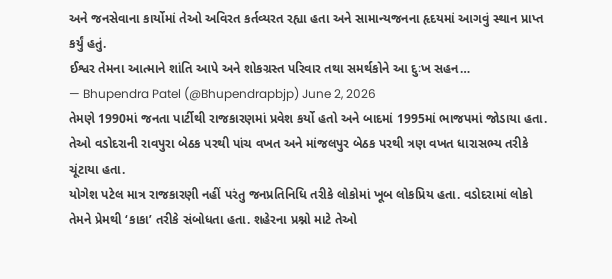અને જનસેવાના કાર્યોમાં તેઓ અવિરત કર્તવ્યરત રહ્યા હતા અને સામાન્યજનના હૃદયમાં આગવું સ્થાન પ્રાપ્ત કર્યું હતું.
ઈશ્વર તેમના આત્માને શાંતિ આપે અને શોકગ્રસ્ત પરિવાર તથા સમર્થકોને આ દુઃખ સહન…
— Bhupendra Patel (@Bhupendrapbjp) June 2, 2026
તેમણે 1990માં જનતા પાર્ટીથી રાજકારણમાં પ્રવેશ કર્યો હતો અને બાદમાં 1995માં ભાજપમાં જોડાયા હતા. તેઓ વડોદરાની રાવપુરા બેઠક પરથી પાંચ વખત અને માંજલપુર બેઠક પરથી ત્રણ વખત ધારાસભ્ય તરીકે ચૂંટાયા હતા.
યોગેશ પટેલ માત્ર રાજકારણી નહીં પરંતુ જનપ્રતિનિધિ તરીકે લોકોમાં ખૂબ લોકપ્રિય હતા. વડોદરામાં લોકો તેમને પ્રેમથી ‘કાકા’ તરીકે સંબોધતા હતા. શહેરના પ્રશ્નો માટે તેઓ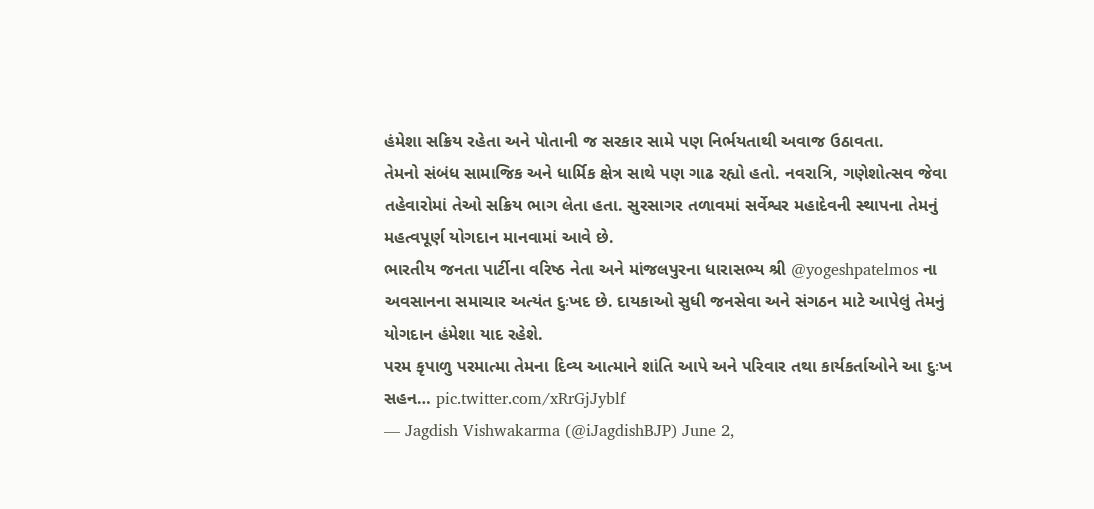હંમેશા સક્રિય રહેતા અને પોતાની જ સરકાર સામે પણ નિર્ભયતાથી અવાજ ઉઠાવતા.
તેમનો સંબંધ સામાજિક અને ધાર્મિક ક્ષેત્ર સાથે પણ ગાઢ રહ્યો હતો. નવરાત્રિ, ગણેશોત્સવ જેવા તહેવારોમાં તેઓ સક્રિય ભાગ લેતા હતા. સુરસાગર તળાવમાં સર્વેશ્વર મહાદેવની સ્થાપના તેમનું મહત્વપૂર્ણ યોગદાન માનવામાં આવે છે.
ભારતીય જનતા પાર્ટીના વરિષ્ઠ નેતા અને માંજલપુરના ધારાસભ્ય શ્રી @yogeshpatelmos ના અવસાનના સમાચાર અત્યંત દુઃખદ છે. દાયકાઓ સુધી જનસેવા અને સંગઠન માટે આપેલું તેમનું યોગદાન હંમેશા યાદ રહેશે.
પરમ કૃપાળુ પરમાત્મા તેમના દિવ્ય આત્માને શાંતિ આપે અને પરિવાર તથા કાર્યકર્તાઓને આ દુઃખ સહન… pic.twitter.com/xRrGjJyblf
— Jagdish Vishwakarma (@iJagdishBJP) June 2,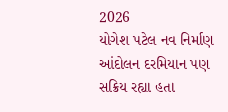2026
યોગેશ પટેલ નવ નિર્માણ આંદોલન દરમિયાન પણ સક્રિય રહ્યા હતા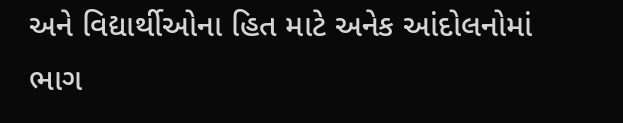અને વિદ્યાર્થીઓના હિત માટે અનેક આંદોલનોમાં ભાગ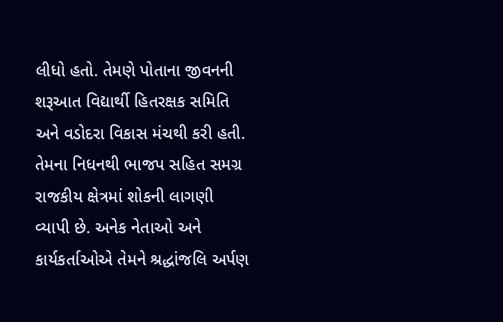લીધો હતો. તેમણે પોતાના જીવનની શરૂઆત વિદ્યાર્થી હિતરક્ષક સમિતિ અને વડોદરા વિકાસ મંચથી કરી હતી.
તેમના નિધનથી ભાજપ સહિત સમગ્ર રાજકીય ક્ષેત્રમાં શોકની લાગણી વ્યાપી છે. અનેક નેતાઓ અને કાર્યકર્તાઓએ તેમને શ્રદ્ધાંજલિ અર્પણ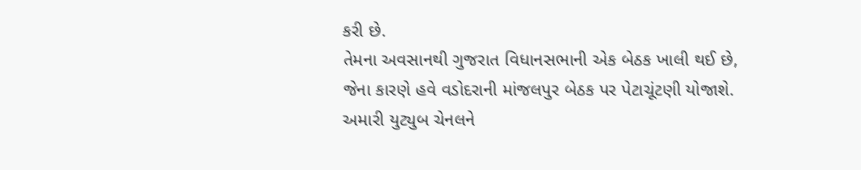કરી છે.
તેમના અવસાનથી ગુજરાત વિધાનસભાની એક બેઠક ખાલી થઈ છે, જેના કારણે હવે વડોદરાની માંજલપુર બેઠક પર પેટાચૂંટણી યોજાશે.
અમારી યુટ્યુબ ચેનલને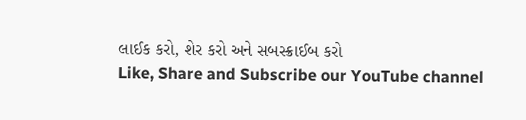લાઈક કરો, શેર કરો અને સબસ્ક્રાઈબ કરો
Like, Share and Subscribe our YouTube channel